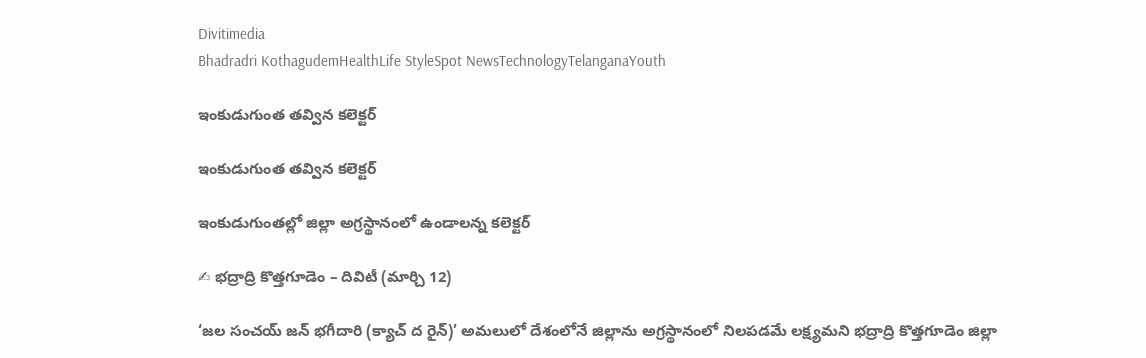Divitimedia
Bhadradri KothagudemHealthLife StyleSpot NewsTechnologyTelanganaYouth

ఇంకుడుగుంత తవ్విన కలెక్టర్

ఇంకుడుగుంత తవ్విన కలెక్టర్

ఇంకుడుగుంతల్లో జిల్లా అగ్రస్థానంలో ఉండాలన్న కలెక్టర్

✍ భద్రాద్రి కొత్తగూడెం – దివిటీ (మార్చి 12)

‘జల సంచయ్ జన్ భగీదారి (క్యాచ్ ద రైన్)’ అమలులో దేశంలోనే జిల్లాను అగ్రస్థానంలో నిలపడమే లక్ష్యమని భద్రాద్రి కొత్తగూడెం జిల్లా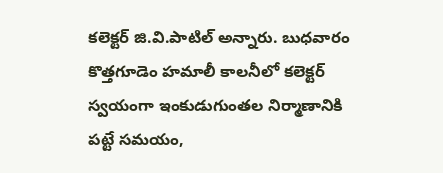కలెక్టర్ జి.వి.పాటిల్ అన్నారు. బుధవారం కొత్తగూడెం హమాలీ కాలనీలో కలెక్టర్ స్వయంగా ఇంకుడుగుంతల నిర్మాణానికి పట్టే సమయం,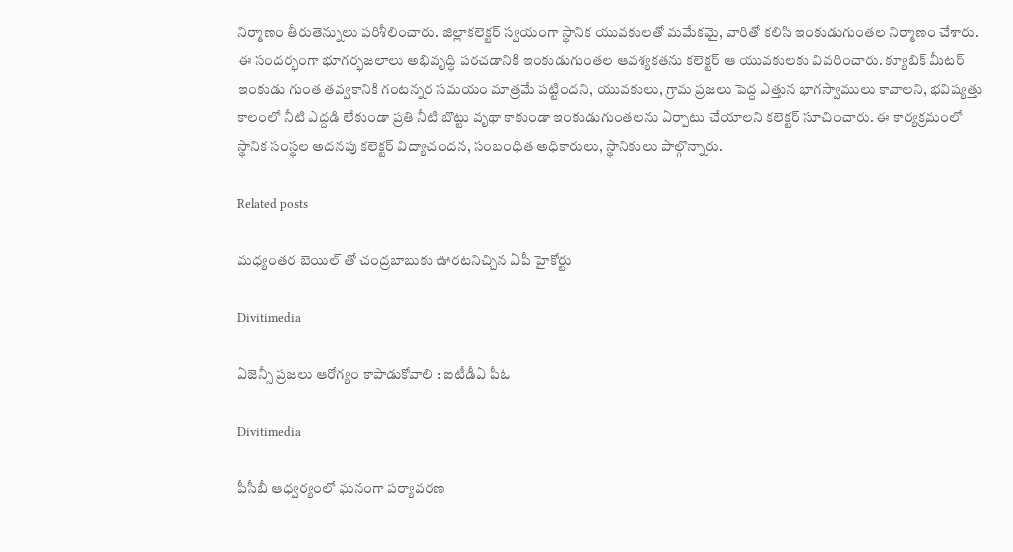నిర్మాణం తీరుతెన్నులు పరిశీలించారు. జిల్లాకలెక్టర్ స్వయంగా స్థానిక యువకులతో మమేకమై, వారితో కలిసి ఇంకుడుగుంతల నిర్మాణం చేశారు. ఈ సందర్భంగా భూగర్భజలాలు అభివృద్ధి పరచడానికి ఇంకుడుగుంతల ఆవశ్యకతను కలెక్టర్ ఆ యువకులకు వివరించారు. క్యూబిక్ మీటర్ ఇంకుడు గుంత తవ్వకానికి గంటన్నర సమయం మాత్రమే పట్టిందని, యువకులు, గ్రామ ప్రజలు పెద్ద ఎత్తున భాగస్వాములు కావాలని, భవిష్యత్తు కాలంలో నీటి ఎద్దడి లేకుండా ప్రతి నీటి బొట్టు వృథా కాకుండా ఇంకుడుగుంతలను ఏర్పాటు చేయాలని కలెక్టర్ సూచించారు. ఈ కార్యక్రమంలో స్థానిక సంస్థల అదనపు కలెక్టర్ విద్యాచందన, సంబంధిత అధికారులు, స్థానికులు పాల్గొన్నారు.

Related posts

మధ్యంతర బెయిల్ తో చంద్రబాబుకు ఊరటనిచ్చిన ఏపీ హైకోర్టు

Divitimedia

ఏజెన్సీ ప్రజలు ఆరోగ్యం కాపాడుకోవాలి : ఐటీడీఏ పీఓ

Divitimedia

పీసీబీ ఆధ్వర్యంలో ఘనంగా పర్యావరణ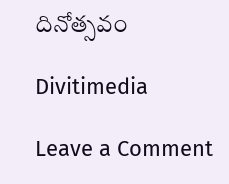దినోత్సవం

Divitimedia

Leave a Comment